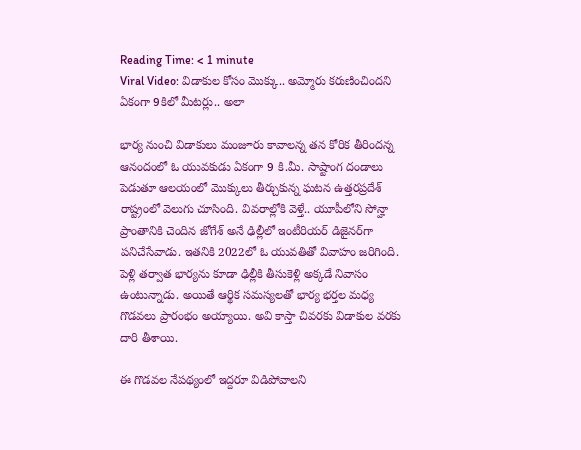Reading Time: < 1 minute
Viral Video: విడాకుల కోసం మొక్కు.. అమ్మోరు కరుణించిందని ఏకంగా 9కిలో మీటర్లు.. అలా

భార్య నుంచి విడాకులు మంజూరు కావాలన్న తన కోరిక తీరిందన్న ఆనందంలో ఓ యువకుడు ఏకంగా 9 కి.మీ. సాష్టాంగ దండాలు పెడుతూ ఆలయంలో మొక్కులు తీర్చుకున్న ఘటన ఉత్తరప్రదేశ్‌ రాష్ట్రంలో వెలుగు చూసింది. వివరాల్లోకి వెళ్తే.. యూపీలోని సోన్హా ప్రాంతానికి చెందిన జోగేశ్ అనే ఢిల్లీలో ఇంటీరియర్‌ డిజైనర్‌గా పనిచేసేవాడు. ఇతనికి 2022లో ఓ యువతితో వివాహం జరిగింది. పెళ్లి తర్వాత భార్యను కూడా ఢిల్లీకి తీసుకెళ్లి అక్కడే నివాసం ఉంటున్నాడు. అయితే ఆర్థిక సమస్యలతో భార్య భర్తల మధ్య గొడవలు ప్రారంభం అయ్యాయి. అవి కాస్తా చివరకు విడాకుల వరకు దారి తీశాయి.

ఈ గొడవల నేపథ్యంలో ఇద్దరూ విడిపోవాలని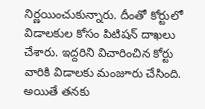నిర్ణయించుకున్నారు. దీంతో కోర్టులో విడాలకుల కోసం పిటిషన్ దాఖలు చేశారు. ఇద్దరిని విచారించిన కోర్టు వారికి విడాలకు మంజూరు చేసింది. అయితే తనకు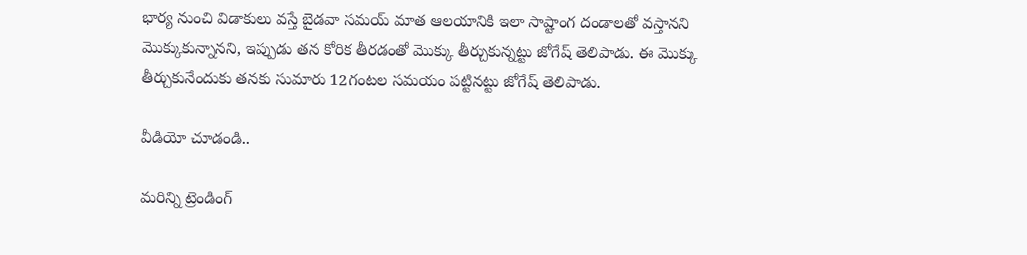భార్య నుంచి విడాకులు వస్తే బైడవా సమయ్‌ మాత ఆలయానికి ఇలా సాష్టాంగ దండాలతో వస్తానని మొక్కుకున్నానని, ఇప్పుడు తన కోరిక తీరడంతో మొక్కు తీర్చుకున్నట్టు జోగేష్‌ తెలిపాడు. ఈ మొక్కు తీర్చుకునేందుకు తనకు సుమారు 12గంటల సమయం పట్టినట్టు జోగేష్‌ తెలిపాడు.

వీడియో చూడండి..

మరిన్ని ట్రెండింగ్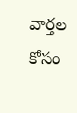వార్తల కోసం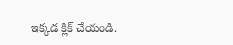ఇక్కడ క్లిక్ చేయండి.